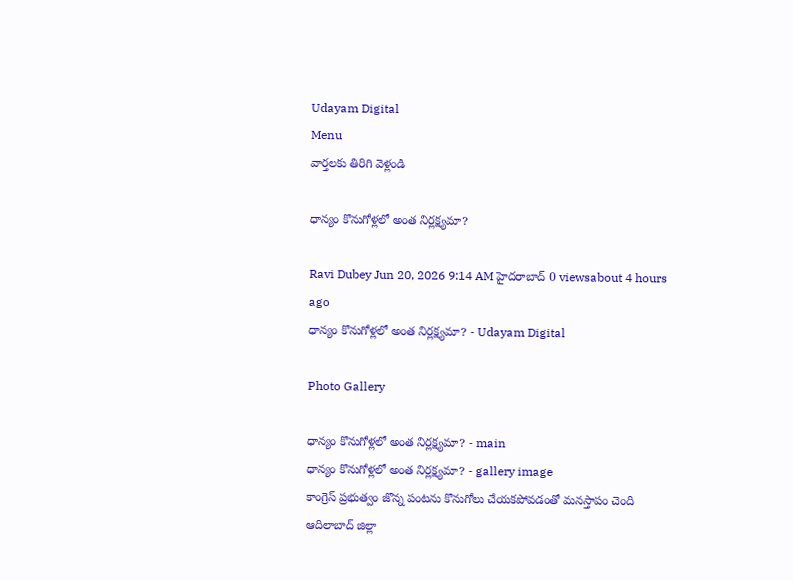Udayam Digital
Menu
వార్తలకు తిరిగి వెళ్లండి

ధాన్యం కొనుగోళ్లలో అంత నిర్లక్ష్యమా?

Ravi Dubey Jun 20, 2026 9:14 AM హైదరాబాద్ 0 viewsabout 4 hours ago
ధాన్యం కొనుగోళ్లలో అంత నిర్లక్ష్యమా? - Udayam Digital

Photo Gallery

ధాన్యం కొనుగోళ్లలో అంత నిర్లక్ష్యమా? - main
ధాన్యం కొనుగోళ్లలో అంత నిర్లక్ష్యమా? - gallery image
కాంగ్రెస్ ప్రభుత్వం జొన్న పంటను కొనుగోలు చేయకపోవడంతో మనస్తాపం చెంది ఆదిలాబాద్ జిల్లా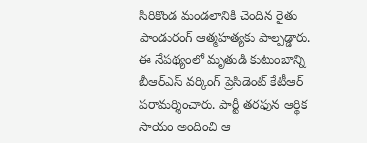సిరికొండ మండలానికి చెందిన రైతు పాండురంగ్ ఆత్మహత్యకు పాల్పడ్డారు. ఈ నేపథ్యంలో మృతుడి కుటుంబాన్ని బీఆర్ఎస్ వర్కింగ్ ప్రెసిడెంట్ కేటీఆర్ పరామర్శించారు. పార్టీ తరఫున ఆర్థిక సాయం అందించి ఆ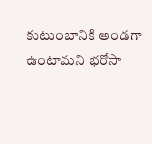కుటుంబానికి అండగా ఉంటామని భరోసా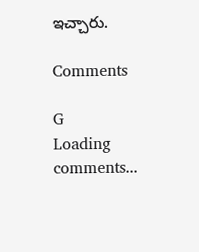ఇచ్చారు.

Comments

G
Loading comments...